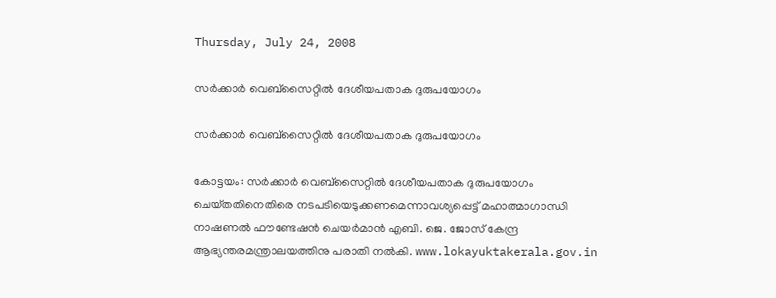Thursday, July 24, 2008

സര്‍ക്കാര്‍ വെബ്‌സൈറ്റില്‍ ദേശീയപതാക ദുരുപയോഗം

സര്‍ക്കാര്‍ വെബ്‌സൈറ്റില്‍ ദേശീയപതാക ദുരുപയോഗം

കോട്ടയം: സര്‍ക്കാര്‍ വെബ്‌സൈറ്റില്‍ ദേശീയപതാക ദുരുപയോഗം ചെയ്‌തതിനെതിരെ നടപടിയെടുക്കണമെന്നാവശ്യപ്പെട്ട്‌ മഹാത്മാഗാന്ധി നാഷണല്‍ ഫൗണ്ടേഷന്‍ ചെയര്‍മാന്‍ എബി. ജെ. ജോസ്‌ കേന്ദ്ര ആഭ്യന്തരമന്ത്രാലയത്തിനു പരാതി നല്‍കി. www.lokayuktakerala.gov.in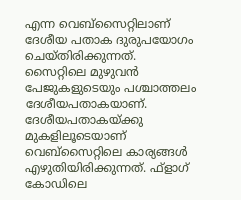എന്ന വെബ്‌സൈറ്റിലാണ്‌ ദേശീയ പതാക ദുരുപയോഗം ചെയ്‌തിരിക്കുന്നത്‌. സൈറ്റിലെ മുഴുവന്‍ പേജുകളുടെയും പശ്ചാത്തലം ദേശീയപതാകയാണ്‌. ദേശീയപതാകയ്‌ക്കു മുകളിലൂടെയാണ്‌ വെബ്‌സൈറ്റിലെ കാര്യങ്ങള്‍ എഴുതിയിരിക്കുന്നത്‌. ഫ്‌ളാഗ്‌ കോഡിലെ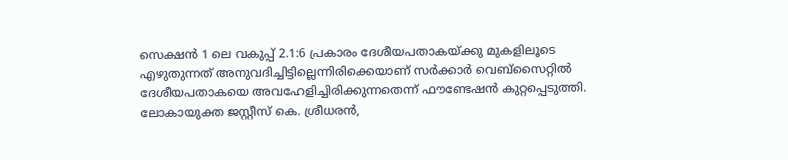സെക്ഷന്‍ 1 ലെ വകുപ്പ്‌ 2.1:6 പ്രകാരം ദേശീയപതാകയ്‌ക്കു മുകളിലൂടെ എഴുതുന്നത്‌ അനുവദിച്ചിട്ടില്ലെന്നിരിക്കെയാണ്‌ സര്‍ക്കാര്‍ വെബ്‌സൈറ്റില്‍ ദേശീയപതാകയെ അവഹേളിച്ചിരിക്കുന്നതെന്ന്‌ ഫൗണ്ടേഷന്‍ കുറ്റപ്പെടുത്തി. ലോകായുക്ത ജസ്റ്റീസ്‌ കെ. ശ്രീധരന്‍,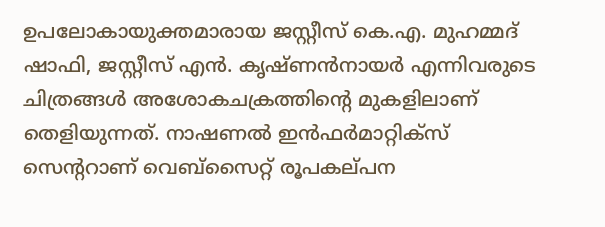ഉപലോകായുക്തമാരായ ജസ്റ്റീസ്‌ കെ.എ. മുഹമ്മദ്‌ ഷാഫി, ജസ്റ്റീസ്‌ എന്‍. കൃഷ്‌ണന്‍നായര്‍ എന്നിവരുടെ ചിത്രങ്ങള്‍ അശോകചക്രത്തിന്റെ മുകളിലാണ്‌ തെളിയുന്നത്‌. നാഷണല്‍ ഇന്‍ഫര്‍മാറ്റിക്‌സ്‌ സെന്ററാണ്‌ വെബ്‌സൈറ്റ്‌ രൂപകല്‌പന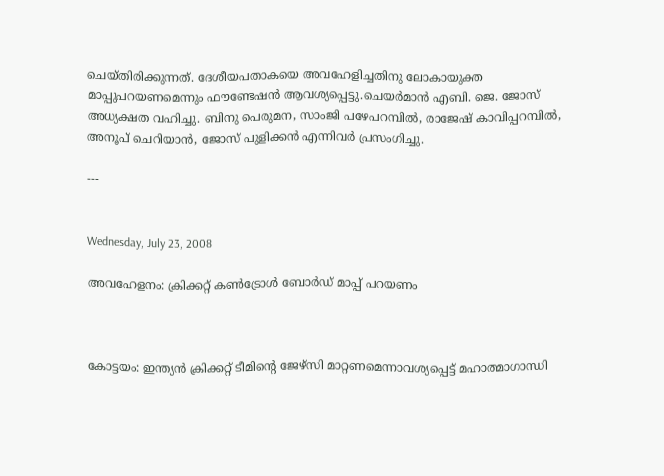ചെയ്‌തിരിക്കുന്നത്‌. ദേശീയപതാകയെ അവഹേളിച്ചതിനു ലോകായുക്ത മാപ്പുപറയണമെന്നും ഫൗണ്ടേഷന്‍ ആവശ്യപ്പെട്ടു.ചെയര്‍മാന്‍ എബി. ജെ. ജോസ്‌ അധ്യക്ഷത വഹിച്ചു. ബിനു പെരുമന, സാംജി പഴേപറമ്പില്‍, രാജേഷ്‌ കാവിപ്പറമ്പില്‍, അനൂപ്‌ ചെറിയാന്‍, ജോസ്‌ പുളിക്കന്‍ എന്നിവര്‍ പ്രസംഗിച്ചു.

---


Wednesday, July 23, 2008

അവഹേളനം: ക്രിക്കറ്റ്‌ കണ്‍ട്രോള്‍ ബോര്‍ഡ്‌ മാപ്പ്‌ പറയണം



കോട്ടയം: ഇന്ത്യന്‍ ക്രിക്കറ്റ്‌ ടീമിന്റെ ജേഴ്‌സി മാറ്റണമെന്നാവശ്യപ്പെട്ട്‌ മഹാത്മാഗാന്ധി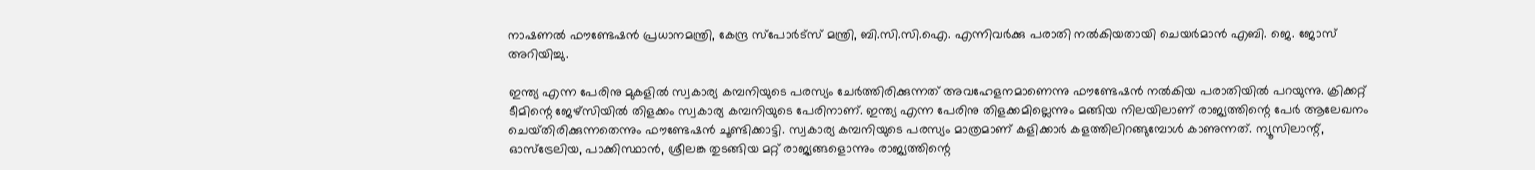നാഷണല്‍ ഫൗണ്ടേഷന്‍ പ്രധാനമന്ത്രി, കേന്ദ്ര സ്‌പോര്‍ട്‌സ്‌ മന്ത്രി, ബി.സി.സി.ഐ. എന്നിവര്‍ക്കു പരാതി നല്‍കിയതായി ചെയര്‍മാന്‍ എബി. ജെ. ജോസ്‌ അറിയിച്ചു.

ഇന്ത്യ എന്ന പേരിനു മുകളില്‍ സ്വകാര്യ കമ്പനിയുടെ പരസ്യം ചേര്‍ത്തിരിക്കുന്നത്‌ അവഹേളനമാണെന്നു ഫൗണ്ടേഷന്‍ നല്‍കിയ പരാതിയില്‍ പറയുന്നു. ക്രിക്കറ്റ്‌ ടീമിന്റെ ജേഴ്‌സിയില്‍ തിളക്കം സ്വകാര്യ കമ്പനിയുടെ പേരിനാണ്‌. ഇന്ത്യ എന്ന പേരിനു തിളക്കമില്ലെന്നും മങ്ങിയ നിലയിലാണ്‌ രാജ്യത്തിന്റെ പേര്‍ ആലേഖനം ചെയ്‌തിരിക്കുന്നതെന്നും ഫൗണ്ടേഷന്‍ ചൂണ്ടിക്കാട്ടി. സ്വകാര്യ കമ്പനിയുടെ പരസ്യം മാത്രമാണ്‌ കളിക്കാര്‍ കളത്തിലിറങ്ങുമ്പോള്‍ കാണുന്നത്‌. ന്യൂസിലാന്റ്‌, ഓസ്‌ട്രേലിയ, പാക്കിസ്ഥാന്‍, ശ്രീലങ്ക തുടങ്ങിയ മറ്റ്‌ രാജ്യങ്ങളൊന്നും രാജ്യത്തിന്റെ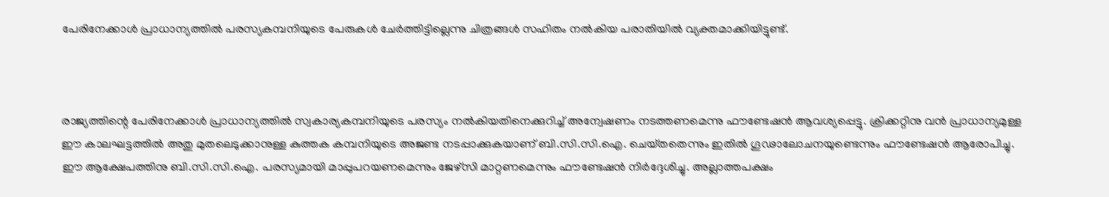പേരിനേക്കാള്‍ പ്രാധാന്യത്തില്‍ പരസ്യകമ്പനിയുടെ പേരുകള്‍ ചേര്‍ത്തിട്ടില്ലെന്നു ചിത്രങ്ങള്‍ സഹിതം നല്‍കിയ പരാതിയില്‍ വ്യക്തമാക്കിയിട്ടുണ്ട്‌.



രാജ്യത്തിന്റെ പേരിനേക്കാള്‍ പ്രാധാന്യത്തില്‍ സ്വകാര്യകമ്പനിയുടെ പരസ്യം നല്‍കിയതിനെക്കുറിച്ച്‌ അന്വേഷണം നടത്തണമെന്നു ഫൗണ്ടേഷന്‍ ആവശ്യപ്പെട്ടു. ക്രിക്കറ്റിനു വന്‍ പ്രാധാന്യമുള്ള ഈ കാലഘട്ടത്തില്‍ അതു മുതലെടുക്കാനുള്ള കുത്തക കമ്പനിയുടെ അജണ്ട നടപ്പാക്കുകയാണ്‌ ബി.സി.സി.ഐ. ചെയ്‌തതെന്നും ഇതില്‍ ഗൂഢാലോചനയുണ്ടെന്നും ഫൗണ്ടേഷന്‍ ആരോപിച്ചു. ഈ ആക്ഷേപത്തിനു ബി.സി.സി.ഐ. പരസ്യമായി മാപ്പുപറയണമെന്നും ജേഴ്‌സി മാറ്റണമെന്നും ഫൗണ്ടേഷന്‍ നിര്‍ദ്ദേശിച്ചു. അല്ലാത്തപക്ഷം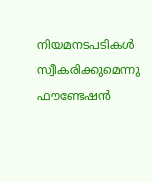നിയമനടപടികള്‍ സ്വീകരിക്കുമെന്നു ഫൗണ്ടേഷന്‍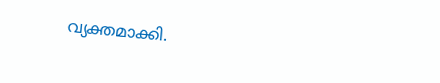വ്യക്തമാക്കി.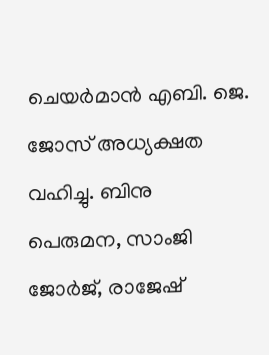ചെയര്‍മാന്‍ എബി. ജെ. ജോസ്‌ അധ്യക്ഷത വഹിച്ചു. ബിനു പെരുമന, സാംജി ജോര്‍ജ്‌, രാജേഷ്‌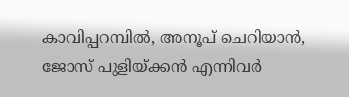കാവിപ്പറമ്പില്‍, അനൂപ്‌ ചെറിയാന്‍, ജോസ്‌ പുളിയ്‌ക്കന്‍ എന്നിവര്‍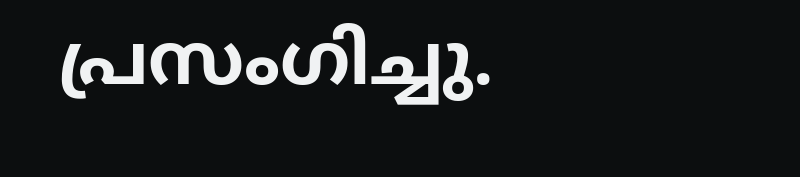പ്രസംഗിച്ചു.